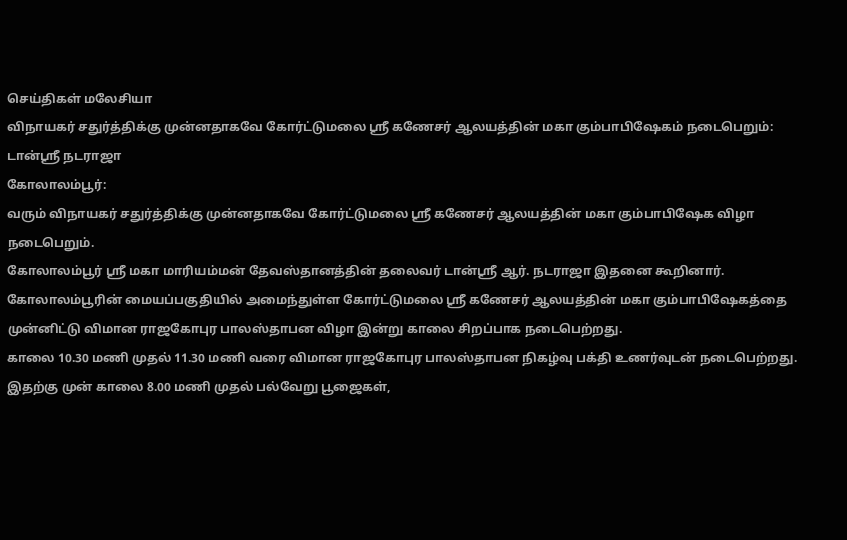செய்திகள் மலேசியா
விநாயகர் சதுர்த்திக்கு முன்னதாகவே கோர்ட்டுமலை ஸ்ரீ கணேசர் ஆலயத்தின் மகா கும்பாபிஷேகம் நடைபெறும்: டான்ஶ்ரீ நடராஜா
கோலாலம்பூர்:
வரும் விநாயகர் சதுர்த்திக்கு முன்னதாகவே கோர்ட்டுமலை ஸ்ரீ கணேசர் ஆலயத்தின் மகா கும்பாபிஷேக விழா நடைபெறும்.
கோலாலம்பூர் ஸ்ரீ மகா மாரியம்மன் தேவஸ்தானத்தின் தலைவர் டான்ஶ்ரீ ஆர். நடராஜா இதனை கூறினார்.
கோலாலம்பூரின் மையப்பகுதியில் அமைந்துள்ள கோர்ட்டுமலை ஸ்ரீ கணேசர் ஆலயத்தின் மகா கும்பாபிஷேகத்தை முன்னிட்டு விமான ராஜகோபுர பாலஸ்தாபன விழா இன்று காலை சிறப்பாக நடைபெற்றது.
காலை 10.30 மணி முதல் 11.30 மணி வரை விமான ராஜகோபுர பாலஸ்தாபன நிகழ்வு பக்தி உணர்வுடன் நடைபெற்றது.
இதற்கு முன் காலை 8.00 மணி முதல் பல்வேறு பூஜைகள்,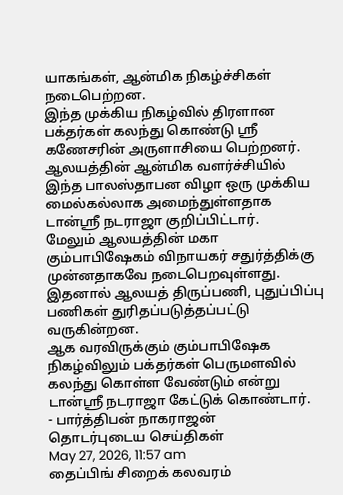யாகங்கள், ஆன்மிக நிகழ்ச்சிகள் நடைபெற்றன.
இந்த முக்கிய நிகழ்வில் திரளான பக்தர்கள் கலந்து கொண்டு ஸ்ரீ கணேசரின் அருளாசியை பெற்றனர்.
ஆலயத்தின் ஆன்மிக வளர்ச்சியில் இந்த பாலஸ்தாபன விழா ஒரு முக்கிய மைல்கல்லாக அமைந்துள்ளதாக டான்ஸ்ரீ நடராஜா குறிப்பிட்டார்.
மேலும் ஆலயத்தின் மகா கும்பாபிஷேகம் விநாயகர் சதுர்த்திக்கு முன்னதாகவே நடைபெறவுள்ளது.
இதனால் ஆலயத் திருப்பணி, புதுப்பிப்பு பணிகள் துரிதப்படுத்தப்பட்டு வருகின்றன.
ஆக வரவிருக்கும் கும்பாபிஷேக நிகழ்விலும் பக்தர்கள் பெருமளவில் கலந்து கொள்ள வேண்டும் என்று டான்ஸ்ரீ நடராஜா கேட்டுக் கொண்டார்.
- பார்த்திபன் நாகராஜன்
தொடர்புடைய செய்திகள்
May 27, 2026, 11:57 am
தைப்பிங் சிறைக் கலவரம்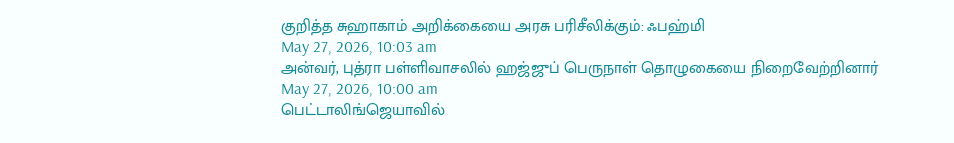குறித்த சுஹாகாம் அறிக்கையை அரசு பரிசீலிக்கும்: ஃபஹ்மி
May 27, 2026, 10:03 am
அன்வர், புத்ரா பள்ளிவாசலில் ஹஜ்ஜுப் பெருநாள் தொழுகையை நிறைவேற்றினார்
May 27, 2026, 10:00 am
பெட்டாலிங்ஜெயாவில்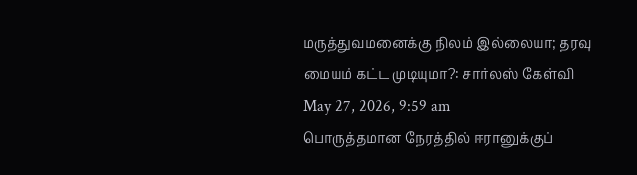மருத்துவமனைக்கு நிலம் இல்லையா; தரவு மையம் கட்ட முடியுமா?: சார்லஸ் கேள்வி
May 27, 2026, 9:59 am
பொருத்தமான நேரத்தில் ஈரானுக்குப்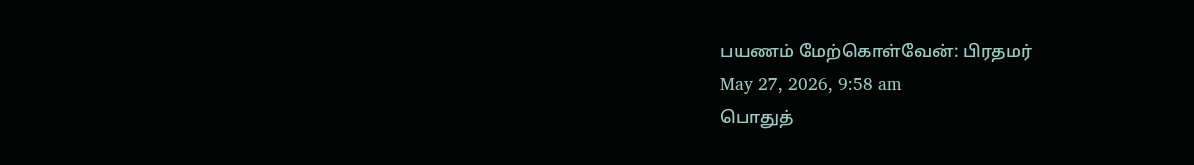பயணம் மேற்கொள்வேன்: பிரதமர்
May 27, 2026, 9:58 am
பொதுத்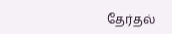தேர்தல்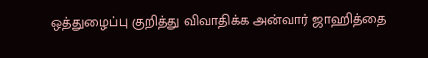ஒத்துழைப்பு குறித்து விவாதிக்க அன்வார் ஜாஹித்தை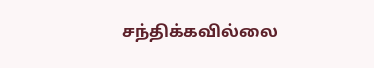சந்திக்கவில்லை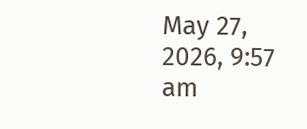May 27, 2026, 9:57 am